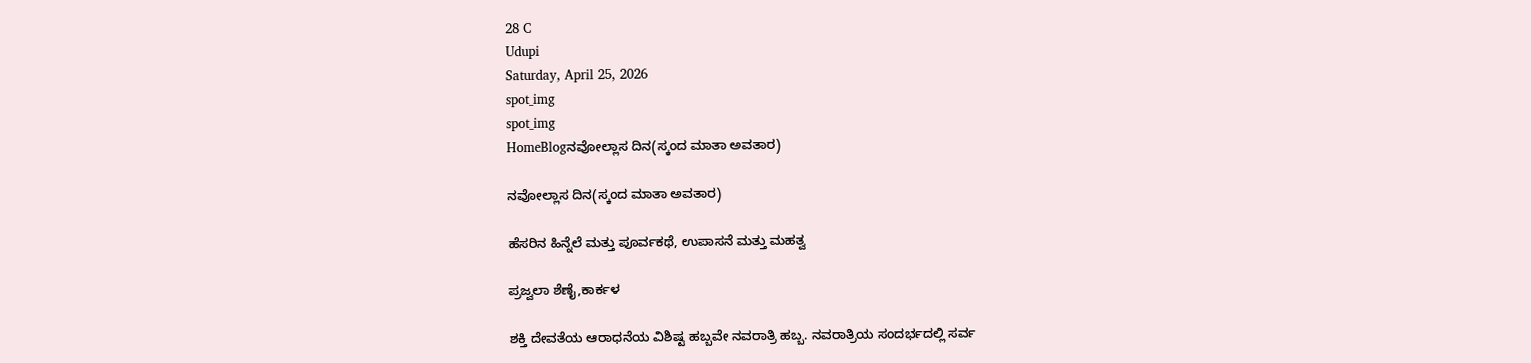28 C
Udupi
Saturday, April 25, 2026
spot_img
spot_img
HomeBlogನವೋಲ್ಲಾಸ ದಿನ(ಸ್ಕಂದ ಮಾತಾ ಅವತಾರ)

ನವೋಲ್ಲಾಸ ದಿನ(ಸ್ಕಂದ ಮಾತಾ ಅವತಾರ)

ಹೆಸರಿನ ಹಿನ್ನೆಲೆ ಮತ್ತು ಪೂರ್ವಕಥೆ, ಉಪಾಸನೆ ಮತ್ತು ಮಹತ್ವ

ಪ್ರಜ್ವಲಾ ಶೆಣೈ,ಕಾರ್ಕಳ

ಶಕ್ತಿ ದೇವತೆಯ ಆರಾಧನೆಯ ವಿಶಿಷ್ಟ ಹಬ್ಬವೇ ನವರಾತ್ರಿ ಹಬ್ಬ. ನವರಾತ್ರಿಯ ಸಂದರ್ಭದಲ್ಲಿ ಸರ್ವ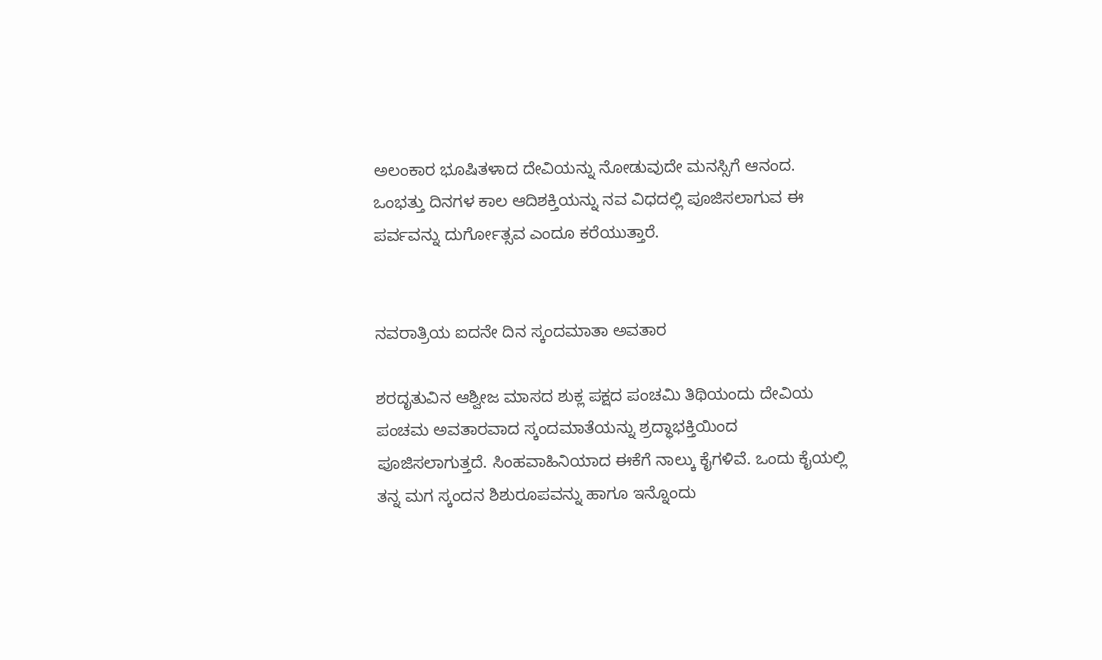ಅಲಂಕಾರ ಭೂಷಿತಳಾದ ದೇವಿಯನ್ನು ನೋಡುವುದೇ ಮನಸ್ಸಿಗೆ ಆನಂದ. ಒಂಭತ್ತು ದಿನಗಳ ಕಾಲ ಆದಿಶಕ್ತಿಯನ್ನು ನವ ವಿಧದಲ್ಲಿ ಪೂಜಿಸಲಾಗುವ ಈ ಪರ್ವವನ್ನು ದುರ್ಗೋತ್ಸವ ಎಂದೂ ಕರೆಯುತ್ತಾರೆ.


ನವರಾತ್ರಿಯ ಐದನೇ ದಿನ ಸ್ಕಂದಮಾತಾ ಅವತಾರ

ಶರದೃತುವಿನ ಆಶ್ವೀಜ ಮಾಸದ ಶುಕ್ಲ ಪಕ್ಷದ ಪಂಚಮಿ ತಿಥಿಯಂದು ದೇವಿಯ ಪಂಚಮ ಅವತಾರವಾದ ಸ್ಕಂದಮಾತೆಯನ್ನು ಶ್ರದ್ಧಾಭಕ್ತಿಯಿಂದ ಪೂಜಿಸಲಾಗುತ್ತದೆ. ಸಿಂಹವಾಹಿನಿಯಾದ ಈಕೆಗೆ ನಾಲ್ಕು ಕೈಗಳಿವೆ. ಒಂದು ಕೈಯಲ್ಲಿ ತನ್ನ ಮಗ ಸ್ಕಂದನ ಶಿಶುರೂಪವನ್ನು ಹಾಗೂ ಇನ್ನೊಂದು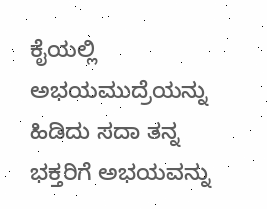ಕೈಯಲ್ಲಿ ಅಭಯಮುದ್ರೆಯನ್ನು ಹಿಡಿದು ಸದಾ ತನ್ನ ಭಕ್ತರಿಗೆ ಅಭಯವನ್ನು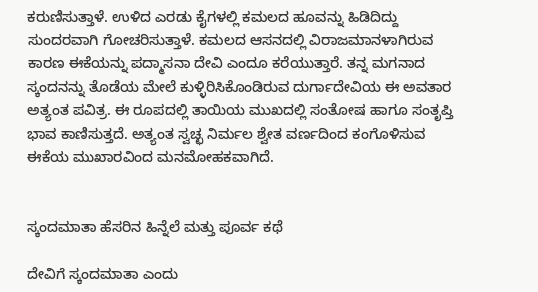ಕರುಣಿಸುತ್ತಾಳೆ. ಉಳಿದ ಎರಡು ಕೈಗಳಲ್ಲಿ ಕಮಲದ ಹೂವನ್ನು ಹಿಡಿದಿದ್ದು ಸುಂದರವಾಗಿ ಗೋಚರಿಸುತ್ತಾಳೆ. ಕಮಲದ ಆಸನದಲ್ಲಿ ವಿರಾಜಮಾನಳಾಗಿರುವ ಕಾರಣ ಈಕೆಯನ್ನು ಪದ್ಮಾಸನಾ ದೇವಿ ಎಂದೂ ಕರೆಯುತ್ತಾರೆ. ತನ್ನ ಮಗನಾದ ಸ್ಕಂದನನ್ನು ತೊಡೆಯ ಮೇಲೆ ಕುಳ್ಳಿರಿಸಿಕೊಂಡಿರುವ ದುರ್ಗಾದೇವಿಯ ಈ ಅವತಾರ ಅತ್ಯಂತ ಪವಿತ್ರ. ಈ ರೂಪದಲ್ಲಿ ತಾಯಿಯ ಮುಖದಲ್ಲಿ ಸಂತೋಷ ಹಾಗೂ ಸಂತೃಪ್ತಿ ಭಾವ ಕಾಣಿಸುತ್ತದೆ. ಅತ್ಯಂತ ಸ್ವಚ್ಛ ನಿರ್ಮಲ ಶ್ವೇತ ವರ್ಣದಿಂದ ಕಂಗೊಳಿಸುವ ಈಕೆಯ ಮುಖಾರವಿಂದ ಮನಮೋಹಕವಾಗಿದೆ.


ಸ್ಕಂದಮಾತಾ ಹೆಸರಿನ ಹಿನ್ನೆಲೆ ಮತ್ತು ಪೂರ್ವ ಕಥೆ

ದೇವಿಗೆ ಸ್ಕಂದಮಾತಾ ಎಂದು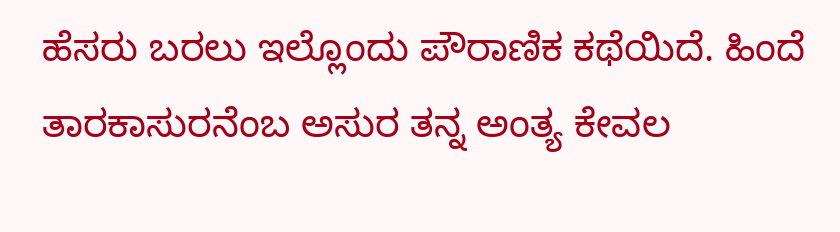ಹೆಸರು ಬರಲು ಇಲ್ಲೊಂದು ಪೌರಾಣಿಕ ಕಥೆಯಿದೆ. ಹಿಂದೆ ತಾರಕಾಸುರನೆಂಬ ಅಸುರ ತನ್ನ ಅಂತ್ಯ ಕೇವಲ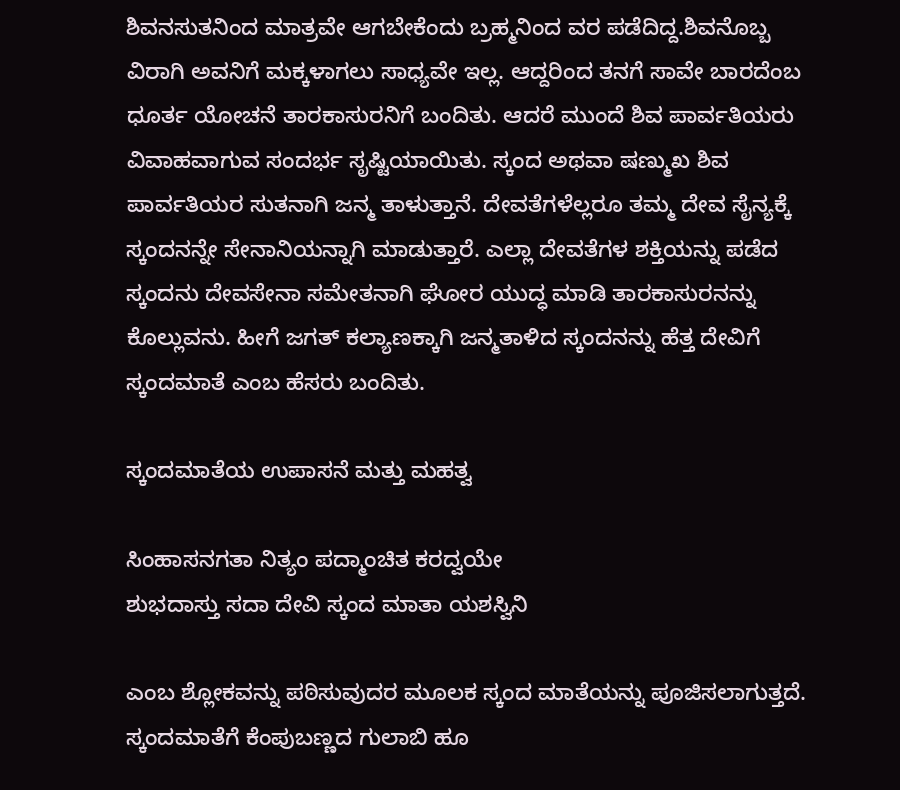ಶಿವನಸುತನಿಂದ ಮಾತ್ರವೇ ಆಗಬೇಕೆಂದು ಬ್ರಹ್ಮನಿಂದ ವರ ಪಡೆದಿದ್ದ.ಶಿವನೊಬ್ಬ ವಿರಾಗಿ ಅವನಿಗೆ ಮಕ್ಕಳಾಗಲು ಸಾಧ್ಯವೇ ಇಲ್ಲ. ಆದ್ದರಿಂದ ತನಗೆ ಸಾವೇ ಬಾರದೆಂಬ ಧೂರ್ತ ಯೋಚನೆ ತಾರಕಾಸುರನಿಗೆ ಬಂದಿತು. ಆದರೆ ಮುಂದೆ ಶಿವ ಪಾರ್ವತಿಯರು ವಿವಾಹವಾಗುವ ಸಂದರ್ಭ ಸೃಷ್ಟಿಯಾಯಿತು. ಸ್ಕಂದ ಅಥವಾ ಷಣ್ಮುಖ ಶಿವ ಪಾರ್ವತಿಯರ ಸುತನಾಗಿ ಜನ್ಮ ತಾಳುತ್ತಾನೆ. ದೇವತೆಗಳೆಲ್ಲರೂ ತಮ್ಮ ದೇವ ಸೈನ್ಯಕ್ಕೆ ಸ್ಕಂದನನ್ನೇ ಸೇನಾನಿಯನ್ನಾಗಿ ಮಾಡುತ್ತಾರೆ. ಎಲ್ಲಾ ದೇವತೆಗಳ ಶಕ್ತಿಯನ್ನು ಪಡೆದ ಸ್ಕಂದನು ದೇವಸೇನಾ ಸಮೇತನಾಗಿ ಘೋರ ಯುದ್ಧ ಮಾಡಿ ತಾರಕಾಸುರನನ್ನು ಕೊಲ್ಲುವನು. ಹೀಗೆ ಜಗತ್ ಕಲ್ಯಾಣಕ್ಕಾಗಿ ಜನ್ಮತಾಳಿದ ಸ್ಕಂದನನ್ನು ಹೆತ್ತ ದೇವಿಗೆ ಸ್ಕಂದಮಾತೆ ಎಂಬ ಹೆಸರು ಬಂದಿತು.

ಸ್ಕಂದಮಾತೆಯ ಉಪಾಸನೆ ಮತ್ತು ಮಹತ್ವ

ಸಿಂಹಾಸನಗತಾ ನಿತ್ಯಂ ಪದ್ಮಾಂಚಿತ ಕರದ್ವಯೇ
ಶುಭದಾಸ್ತು ಸದಾ ದೇವಿ ಸ್ಕಂದ ಮಾತಾ ಯಶಸ್ವಿನಿ

ಎಂಬ ಶ್ಲೋಕವನ್ನು ಪಠಿಸುವುದರ ಮೂಲಕ ಸ್ಕಂದ ಮಾತೆಯನ್ನು ಪೂಜಿಸಲಾಗುತ್ತದೆ. ಸ್ಕಂದಮಾತೆಗೆ ಕೆಂಪುಬಣ್ಣದ ಗುಲಾಬಿ ಹೂ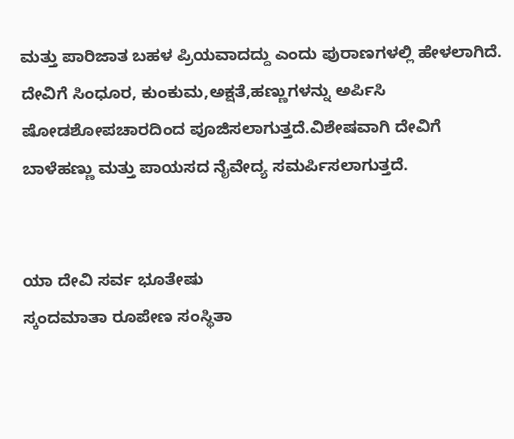ಮತ್ತು ಪಾರಿಜಾತ ಬಹಳ ಪ್ರಿಯವಾದದ್ದು ಎಂದು ಪುರಾಣಗಳಲ್ಲಿ ಹೇಳಲಾಗಿದೆ.
ದೇವಿಗೆ ಸಿಂಧೂರ, ಕುಂಕುಮ,ಅಕ್ಷತೆ,ಹಣ್ಣುಗಳನ್ನು ಅರ್ಪಿಸಿ ಷೋಡಶೋಪಚಾರದಿಂದ ಪೂಜಿಸಲಾಗುತ್ತದೆ.ವಿಶೇಷವಾಗಿ ದೇವಿಗೆ ಬಾಳೆಹಣ್ಣು ಮತ್ತು ಪಾಯಸದ ನೈವೇದ್ಯ ಸಮರ್ಪಿಸಲಾಗುತ್ತದೆ.


ಯಾ ದೇವಿ ಸರ್ವ ಭೂತೇಷು
ಸ್ಕಂದಮಾತಾ ರೂಪೇಣ ಸಂಸ್ಥಿತಾ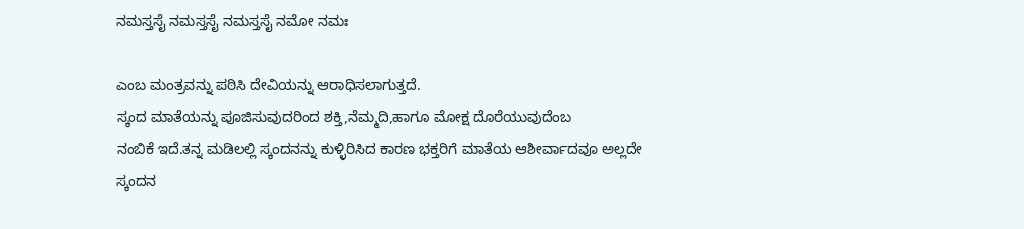ನಮಸ್ತಸೈ ನಮಸ್ತಸೈ ನಮಸ್ತಸೈ ನಮೋ ನಮಃ

ಎಂಬ ಮಂತ್ರವನ್ನು ಪಠಿಸಿ ದೇವಿಯನ್ನು ಆರಾಧಿಸಲಾಗುತ್ತದೆ.
ಸ್ಕಂದ ಮಾತೆಯನ್ನು ಪೂಜಿಸುವುದರಿಂದ ಶಕ್ತಿ,ನೆಮ್ಮದಿ,ಹಾಗೂ ಮೋಕ್ಷ ದೊರೆಯುವುದೆಂಬ
ನಂಬಿಕೆ ಇದೆ.ತನ್ನ ಮಡಿಲಲ್ಲಿ ಸ್ಕಂದನನ್ನು ಕುಳ್ಳಿರಿಸಿದ ಕಾರಣ ಭಕ್ತರಿಗೆ ಮಾತೆಯ ಆಶೀರ್ವಾದವೂ ಅಲ್ಲದೇ ಸ್ಕಂದನ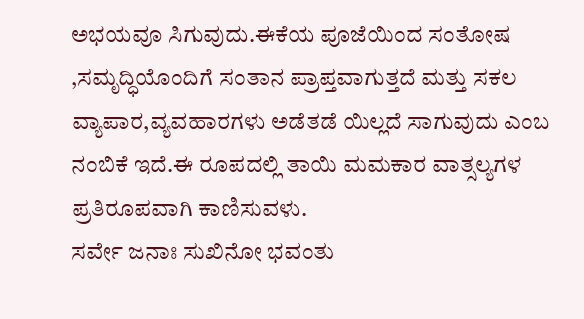ಅಭಯವೂ ಸಿಗುವುದು.ಈಕೆಯ ಪೂಜೆಯಿಂದ ಸಂತೋಷ ,ಸಮೃದ್ಧಿಯೊಂದಿಗೆ ಸಂತಾನ ಪ್ರಾಪ್ತವಾಗುತ್ತದೆ ಮತ್ತು ಸಕಲ ವ್ಯಾಪಾರ,ವ್ಯವಹಾರಗಳು ಅಡೆತಡೆ ಯಿಲ್ಲದೆ ಸಾಗುವುದು ಎಂಬ ನಂಬಿಕೆ ಇದೆ.ಈ ರೂಪದಲ್ಲಿ ತಾಯಿ ಮಮಕಾರ ವಾತ್ಸಲ್ಯಗಳ ಪ್ರತಿರೂಪವಾಗಿ ಕಾಣಿಸುವಳು.
ಸರ್ವೇ ಜನಾಃ ಸುಖಿನೋ ಭವಂತು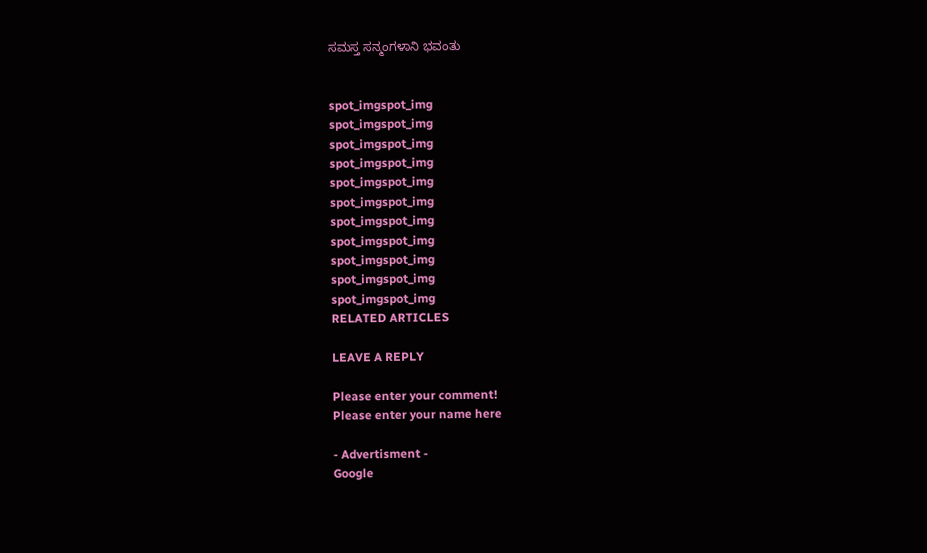ಸಮಸ್ತ ಸನ್ಮಂಗಳಾನಿ ಭವಂತು


spot_imgspot_img
spot_imgspot_img
spot_imgspot_img
spot_imgspot_img
spot_imgspot_img
spot_imgspot_img
spot_imgspot_img
spot_imgspot_img
spot_imgspot_img
spot_imgspot_img
spot_imgspot_img
RELATED ARTICLES

LEAVE A REPLY

Please enter your comment!
Please enter your name here

- Advertisment -
Google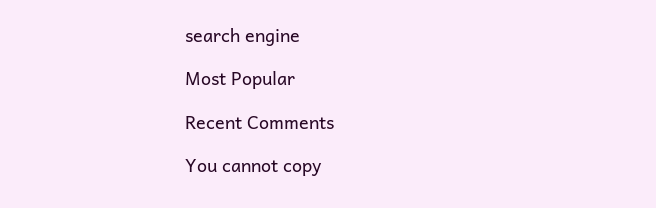search engine

Most Popular

Recent Comments

You cannot copy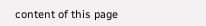content of this page